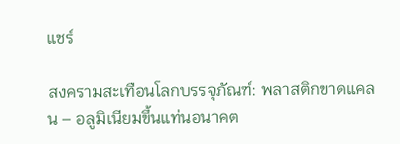แชร์

สงครามสะเทือนโลกบรรจุภัณฑ์: พลาสติกขาดแคลน – อลูมิเนียมขึ้นแท่นอนาคต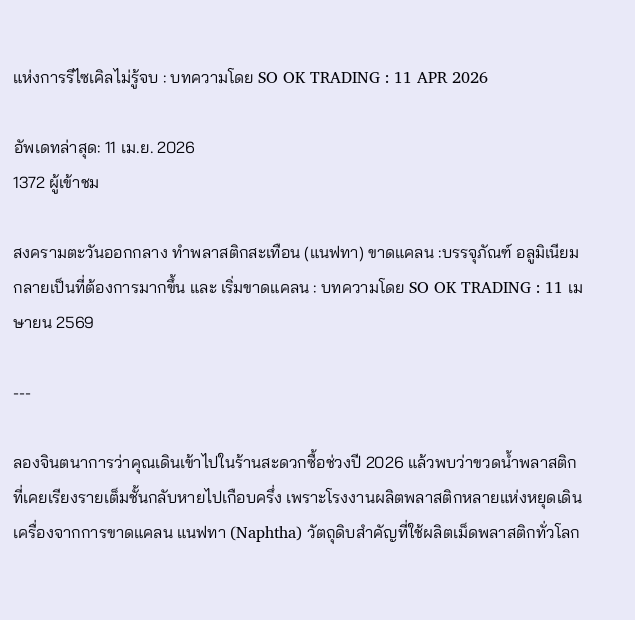แห่งการรีไซเคิลไม่รู้จบ : บทความโดย SO OK TRADING : 11 APR 2026

อัพเดทล่าสุด: 11 เม.ย. 2026
1372 ผู้เข้าชม

สงครามตะวันออกกลาง ทำพลาสติกสะเทือน (แนฟทา) ขาดแคลน :บรรจุภัณฑ์ อลูมิเนียม กลายเป็นที่ต้องการมากขึ้น และ เริ่มขาดแคลน : บทความโดย SO OK TRADING : 11 เมษายน 2569

---

ลองจินตนาการว่าคุณเดินเข้าไปในร้านสะดวกซื้อช่วงปี 2026 แล้วพบว่าขวดน้ำพลาสติกที่เคยเรียงรายเต็มชั้นกลับหายไปเกือบครึ่ง เพราะโรงงานผลิตพลาสติกหลายแห่งหยุดเดินเครื่องจากการขาดแคลน แนฟทา (Naphtha) วัตถุดิบสำคัญที่ใช้ผลิตเม็ดพลาสติกทั่วโลก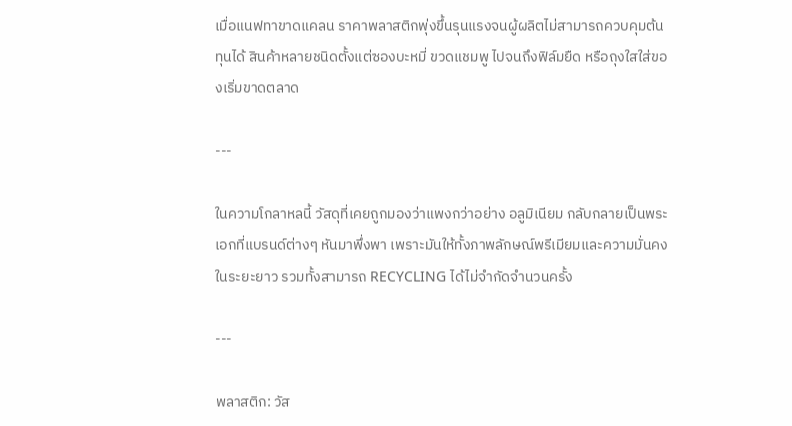เมื่อแนฟทาขาดแคลน ราคาพลาสติกพุ่งขึ้นรุนแรงจนผู้ผลิตไม่สามารถควบคุมต้นทุนได้ สินค้าหลายชนิดตั้งแต่ซองบะหมี่ ขวดแชมพู ไปจนถึงฟิล์มยืด หรือถุงใสใส่ของเริ่มขาดตลาด

---

ในความโกลาหลนี้ วัสดุที่เคยถูกมองว่าแพงกว่าอย่าง อลูมิเนียม กลับกลายเป็นพระเอกที่แบรนด์ต่างๆ หันมาพึ่งพา เพราะมันให้ทั้งภาพลักษณ์พรีเมียมและความมั่นคงในระยะยาว รวมทั้งสามารถ RECYCLING ได้ไม่จำกัดจำนวนครั้ง

---

พลาสติก: วัส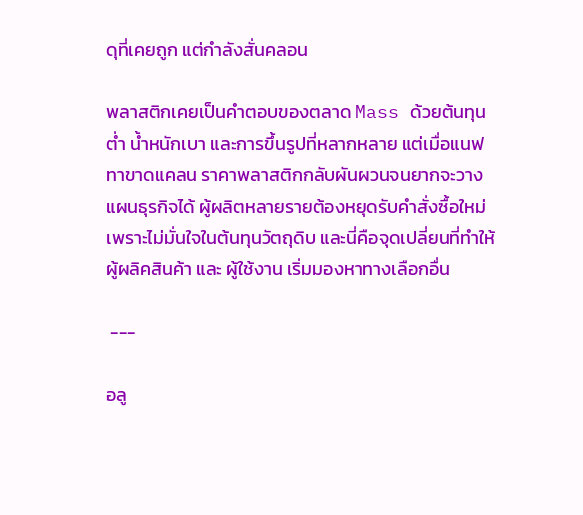ดุที่เคยถูก แต่กำลังสั่นคลอน

พลาสติกเคยเป็นคำตอบของตลาด Mass ด้วยต้นทุนต่ำ น้ำหนักเบา และการขึ้นรูปที่หลากหลาย แต่เมื่อแนฟทาขาดแคลน ราคาพลาสติกกลับผันผวนจนยากจะวางแผนธุรกิจได้ ผู้ผลิตหลายรายต้องหยุดรับคำสั่งซื้อใหม่เพราะไม่มั่นใจในต้นทุนวัตถุดิบ และนี่คือจุดเปลี่ยนที่ทำให้ผู้ผลิคสินค้า และ ผู้ใช้งาน เริ่มมองหาทางเลือกอื่น

 ---

อลู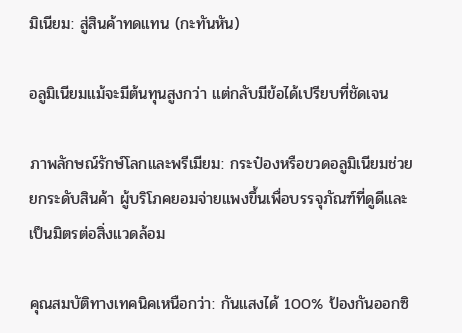มิเนียม: สู่สินค้าทดแทน (กะทันหัน)

อลูมิเนียมแม้จะมีต้นทุนสูงกว่า แต่กลับมีข้อได้เปรียบที่ชัดเจน

ภาพลักษณ์รักษ์โลกและพรีเมียม: กระป๋องหรือขวดอลูมิเนียมช่วยยกระดับสินค้า ผู้บริโภคยอมจ่ายแพงขึ้นเพื่อบรรจุภัณฑ์ที่ดูดีและเป็นมิตรต่อสิ่งแวดล้อม

คุณสมบัติทางเทคนิคเหนือกว่า: กันแสงได้ 100% ป้องกันออกซิ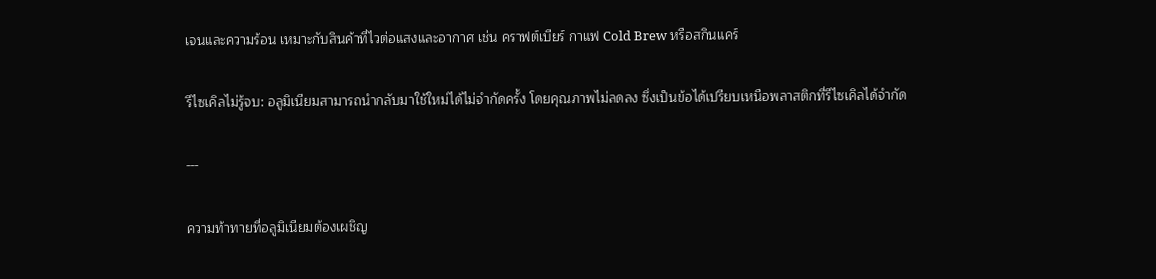เจนและความร้อน เหมาะกับสินค้าที่ไวต่อแสงและอากาศ เช่น คราฟต์เบียร์ กาแฟ Cold Brew หรือสกินแคร์

รีไซเคิลไม่รู้จบ: อลูมิเนียมสามารถนำกลับมาใช้ใหม่ได้ไม่จำกัดครั้ง โดยคุณภาพไม่ลดลง ซึ่งเป็นข้อได้เปรียบเหนือพลาสติกที่รีไซเคิลได้จำกัด

---

ความท้าทายที่อลูมิเนียมต้องเผชิญ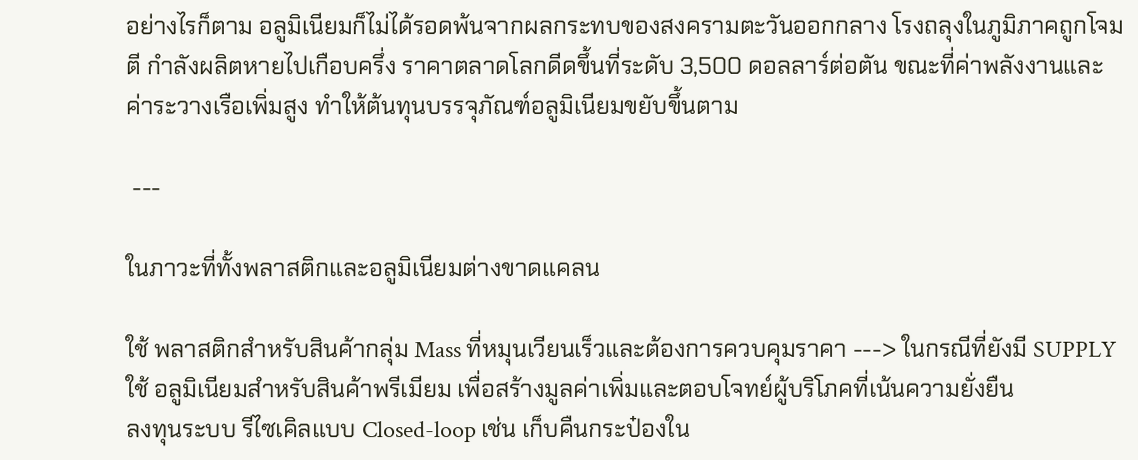อย่างไรก็ตาม อลูมิเนียมก็ไม่ได้รอดพ้นจากผลกระทบของสงครามตะวันออกกลาง โรงถลุงในภูมิภาคถูกโจมตี กำลังผลิตหายไปเกือบครึ่ง ราคาตลาดโลกดีดขึ้นที่ระดับ 3,500 ดอลลาร์ต่อตัน ขณะที่ค่าพลังงานและค่าระวางเรือเพิ่มสูง ทำให้ต้นทุนบรรจุภัณฑ์อลูมิเนียมขยับขึ้นตาม

 ---

ในภาวะที่ทั้งพลาสติกและอลูมิเนียมต่างขาดแคลน

ใช้ พลาสติกสำหรับสินค้ากลุ่ม Mass ที่หมุนเวียนเร็วและต้องการควบคุมราคา ---> ในกรณีที่ยังมี SUPPLY
ใช้ อลูมิเนียมสำหรับสินค้าพรีเมียม เพื่อสร้างมูลค่าเพิ่มและตอบโจทย์ผู้บริโภคที่เน้นความยั่งยืน
ลงทุนระบบ รีไซเคิลแบบ Closed-loop เช่น เก็บคืนกระป๋องใน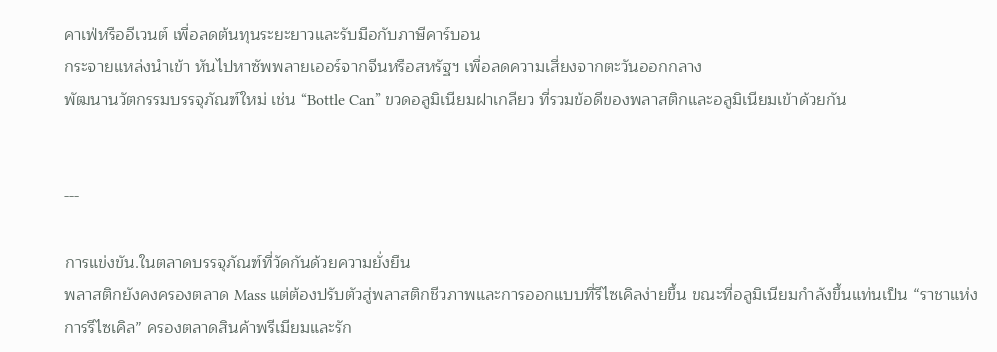คาเฟ่หรืออีเวนต์ เพื่อลดต้นทุนระยะยาวและรับมือกับภาษีคาร์บอน
กระจายแหล่งนำเข้า หันไปหาซัพพลายเออร์จากจีนหรือสหรัฐฯ เพื่อลดความเสี่ยงจากตะวันออกกลาง
พัฒนานวัตกรรมบรรจุภัณฑ์ใหม่ เช่น “Bottle Can” ขวดอลูมิเนียมฝาเกลียว ที่รวมข้อดีของพลาสติกและอลูมิเนียมเข้าด้วยกัน


---

การแข่งขัน.ในตลาดบรรจุภัณฑ์ที่วัดกันด้วยความยั่งยืน
พลาสติกยังคงครองตลาด Mass แต่ต้องปรับตัวสู่พลาสติกชีวภาพและการออกแบบที่รีไซเคิลง่ายขึ้น ขณะที่อลูมิเนียมกำลังขึ้นแท่นเป็น “ราชาแห่งการรีไซเคิล” ครองตลาดสินค้าพรีเมียมและรัก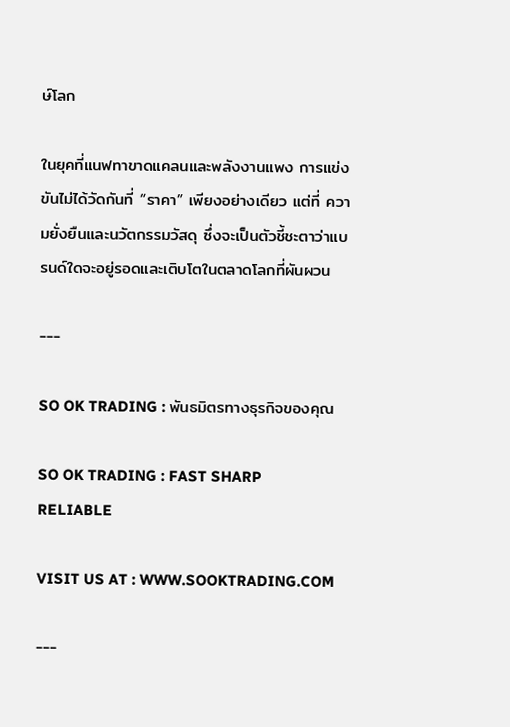ษ์โลก

ในยุคที่แนฟทาขาดแคลนและพลังงานแพง การแข่งขันไม่ได้วัดกันที่ “ราคา” เพียงอย่างเดียว แต่ที่ ความยั่งยืนและนวัตกรรมวัสดุ ซึ่งจะเป็นตัวชี้ชะตาว่าแบรนด์ใดจะอยู่รอดและเติบโตในตลาดโลกที่ผันผวน

---

SO OK TRADING : พันธมิตรทางธุรกิจของคุณ

SO OK TRADING : FAST SHARP RELIABLE

VISIT US AT : WWW.SOOKTRADING.COM

---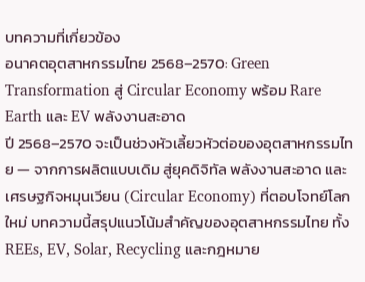บทความที่เกี่ยวข้อง
อนาคตอุตสาหกรรมไทย 2568–2570: Green Transformation สู่ Circular Economy พร้อม Rare Earth และ EV พลังงานสะอาด
ปี 2568–2570 จะเป็นช่วงหัวเลี้ยวหัวต่อของอุตสาหกรรมไทย — จากการผลิตแบบเดิม สู่ยุคดิจิทัล พลังงานสะอาด และเศรษฐกิจหมุนเวียน (Circular Economy) ที่ตอบโจทย์โลกใหม่ บทความนี้สรุปแนวโน้มสำคัญของอุตสาหกรรมไทย ทั้ง REEs, EV, Solar, Recycling และกฎหมาย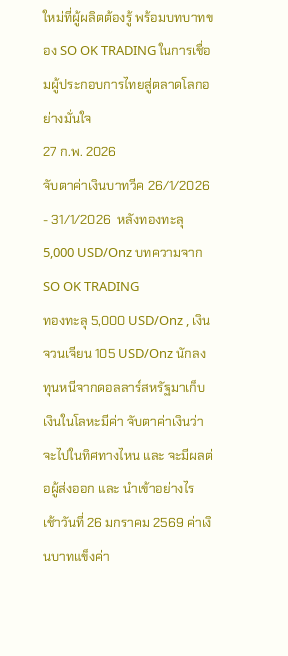ใหม่ที่ผู้ผลิตต้องรู้ พร้อมบทบาทของ SO OK TRADING ในการเชื่อมผู้ประกอบการไทยสู่ตลาดโลกอย่างมั่นใจ
27 ก.พ. 2026
จับตาค่าเงินบาทวีค 26/1/2026 - 31/1/2026  หลังทองทะลุ 5,000 USD/Onz บทความจาก SO OK TRADING
ทองทะลุ 5,000 USD/Onz , เงินจวนเจียน 105 USD/Onz นักลงทุนหนีจากดอลลาร์สหรัฐมาเก็บเงินในโลหะมีค่า จับตาค่าเงินว่าจะไปในทิศทางไหน และ จะมีผลต่อผู้ส่งออก และ นำเข้าอย่างไร เช้าวันที่ 26 มกราคม 2569 ค่าเงินบาทแข็งค่า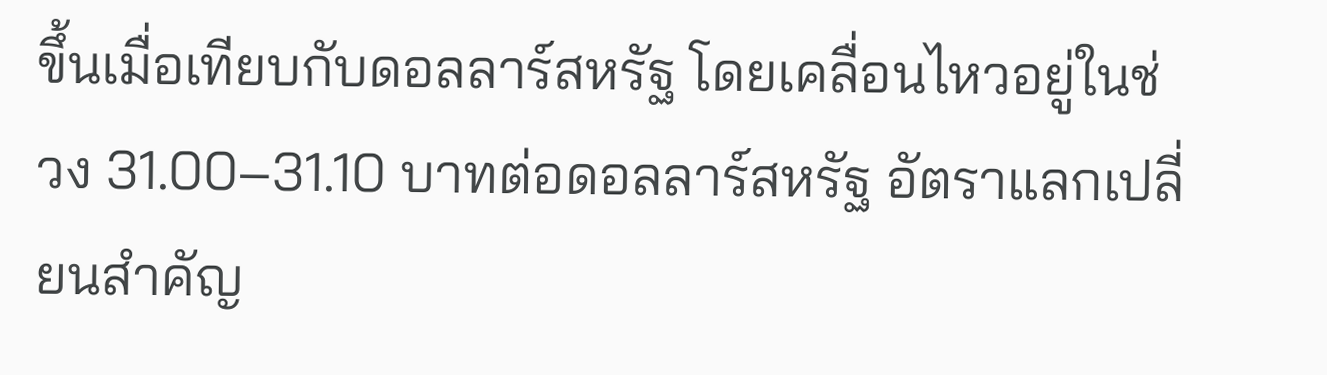ขึ้นเมื่อเทียบกับดอลลาร์สหรัฐ โดยเคลื่อนไหวอยู่ในช่วง 31.00–31.10 บาทต่อดอลลาร์สหรัฐ อัตราแลกเปลี่ยนสำคัญ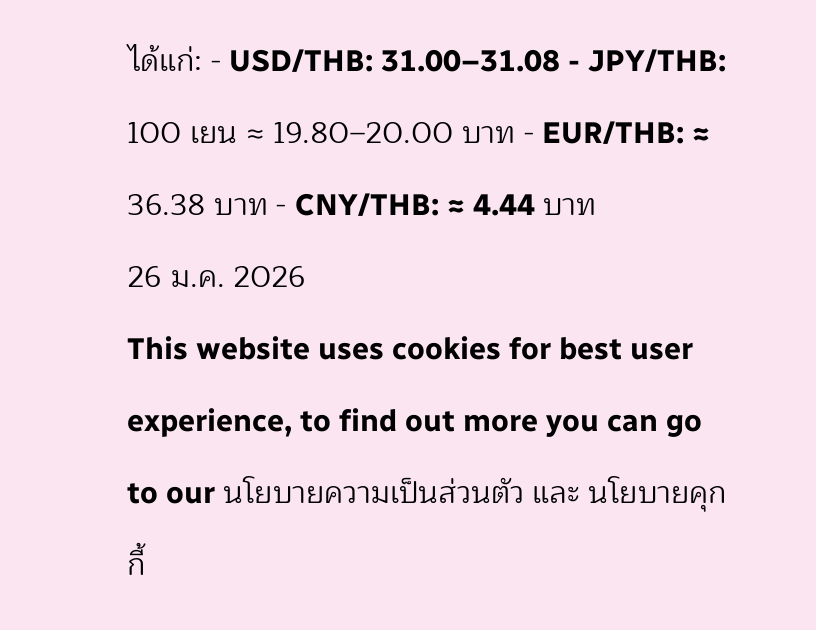ได้แก่: - USD/THB: 31.00–31.08 - JPY/THB: 100 เยน ≈ 19.80–20.00 บาท - EUR/THB: ≈ 36.38 บาท - CNY/THB: ≈ 4.44 บาท
26 ม.ค. 2026
This website uses cookies for best user experience, to find out more you can go to our นโยบายความเป็นส่วนตัว และ นโยบายคุกกี้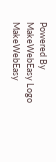Powered By MakeWebEasy Logo MakeWebEasy